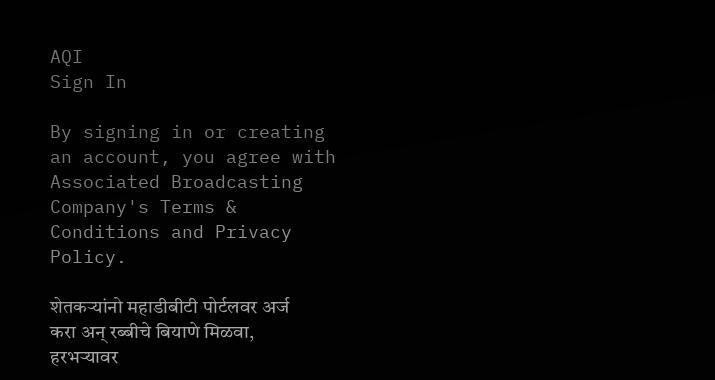AQI
Sign In

By signing in or creating an account, you agree with Associated Broadcasting Company's Terms & Conditions and Privacy Policy.

शेतकऱ्यांनो महाडीबीटी पोर्टलवर अर्ज करा अन् रब्बीचे बियाणे मिळवा, हरभऱ्यावर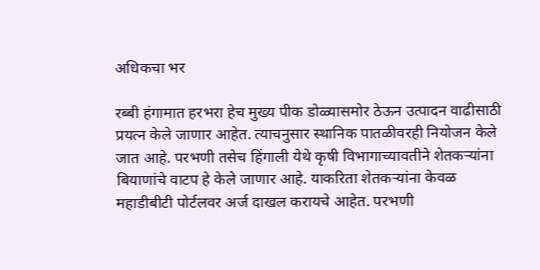अधिकचा भर

रब्बी हंगामात हरभरा हेच मुख्य पीक डोळ्यासमोर ठेऊन उत्पादन वाढीसाठी प्रयत्न केले जाणार आहेत. त्याचनुसार स्थानिक पातळीवरही नियोजन केले जात आहे. परभणी तसेच हिंगाली येथे कृषी विभागाच्यावतीने शेतकऱ्यांना बियाणांचे वाटप हे केले जाणार आहे. याकरिता शेतकऱ्यांना केवळ महाडीबीटी पोर्टलवर अर्ज दाखल करायचे आहेत. परभणी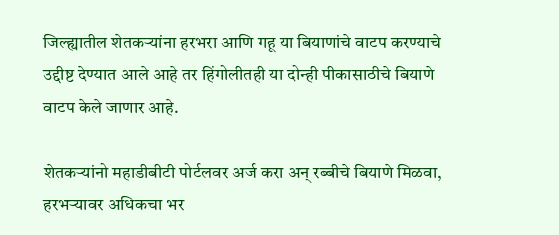जिल्ह्यातील शेतकऱ्यांना हरभरा आणि गहू या बियाणांचे वाटप करण्याचे उद्दीष्ट देण्यात आले आहे तर हिंगोलीतही या दोन्ही पीकासाठीचे बियाणे वाटप केले जाणार आहे.

शेतकऱ्यांनो महाडीबीटी पोर्टलवर अर्ज करा अन् रब्बीचे बियाणे मिळवा, हरभऱ्यावर अधिकचा भर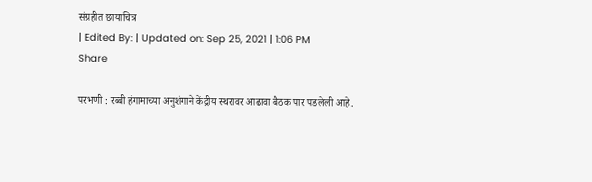संग्रहीत छायाचित्र
| Edited By: | Updated on: Sep 25, 2021 | 1:06 PM
Share

परभणी : रब्बी हंगामाच्या अनुशंगाने केंद्रीय स्थरावर आढावा बैठक पार पडलेली आहे.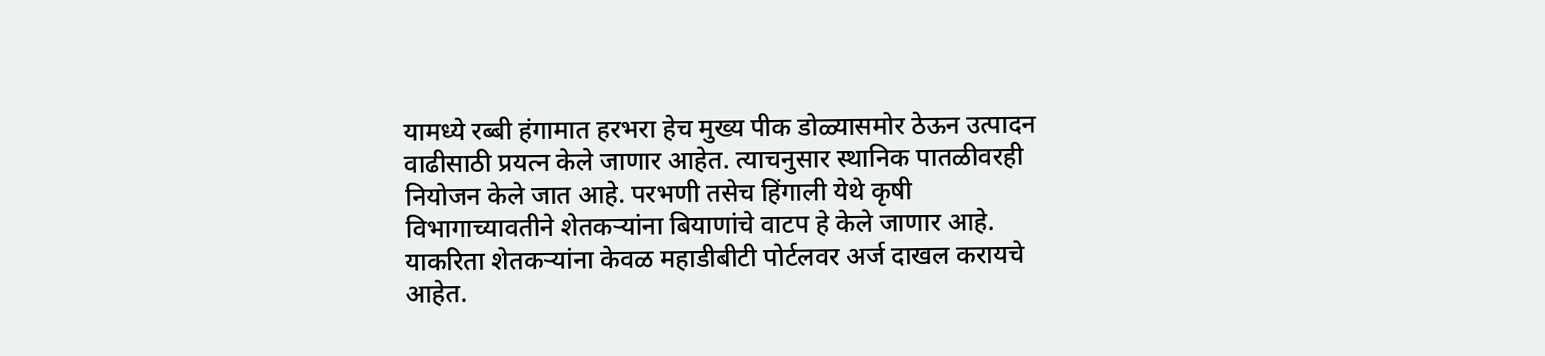यामध्ये रब्बी हंगामात हरभरा हेच मुख्य पीक डोळ्यासमोर ठेऊन उत्पादन वाढीसाठी प्रयत्न केले जाणार आहेत. त्याचनुसार स्थानिक पातळीवरही नियोजन केले जात आहे. परभणी तसेच हिंगाली येथे कृषी विभागाच्यावतीने शेतकऱ्यांना बियाणांचे वाटप हे केले जाणार आहे. याकरिता शेतकऱ्यांना केवळ महाडीबीटी पोर्टलवर अर्ज दाखल करायचे आहेत.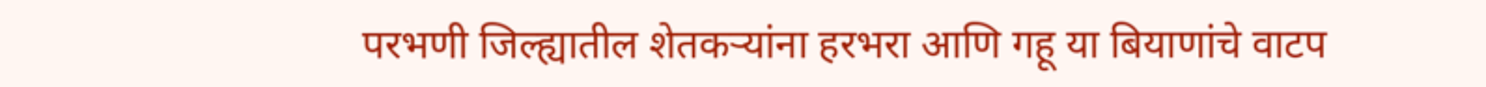परभणी जिल्ह्यातील शेतकऱ्यांना हरभरा आणि गहू या बियाणांचे वाटप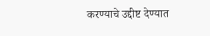करण्याचे उद्दीष्ट देण्यात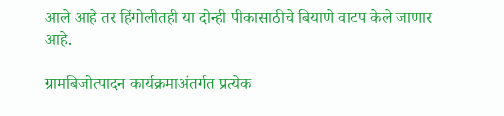आले आहे तर हिंगोलीतही या दोन्ही पीकासाठीचे बियाणे वाटप केले जाणार आहे.

ग्रामबिजोत्पादन कार्यक्रमाअंतर्गत प्रत्येक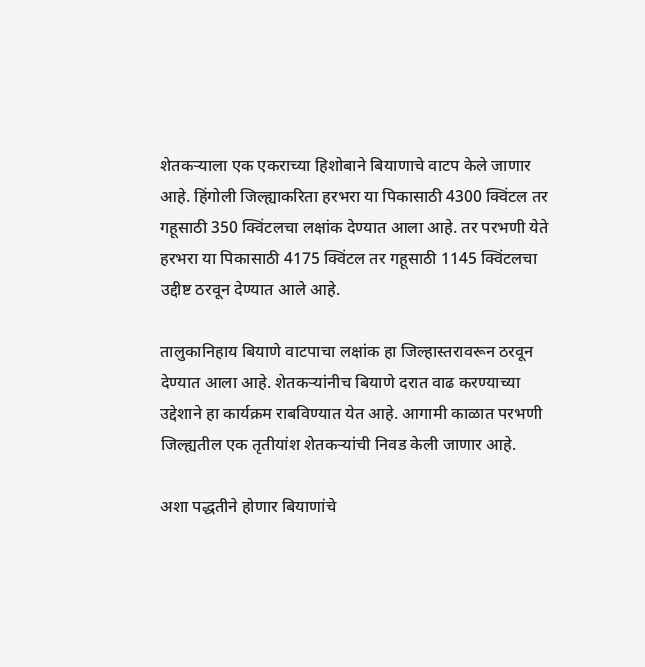शेतकऱ्याला एक एकराच्या हिशोबाने बियाणाचे वाटप केले जाणार आहे. हिंगोली जिल्ह्याकरिता हरभरा या पिकासाठी 4300 क्विंटल तर गहूसाठी 350 क्विंटलचा लक्षांक देण्यात आला आहे. तर परभणी येते हरभरा या पिकासाठी 4175 क्विंटल तर गहूसाठी 1145 क्विंटलचा उद्दीष्ट ठरवून देण्यात आले आहे.

तालुकानिहाय बियाणे वाटपाचा लक्षांक हा जिल्हास्तरावरून ठरवून देण्यात आला आहे. शेतकऱ्यांनीच बियाणे दरात वाढ करण्याच्या उद्देशाने हा कार्यक्रम राबविण्यात येत आहे. आगामी काळात परभणी जिल्ह्यतील एक तृतीयांश शेतकऱ्यांची निवड केली जाणार आहे.

अशा पद्धतीने होणार बियाणांचे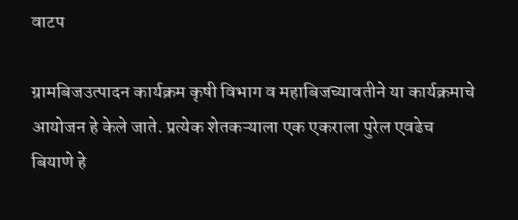वाटप

ग्रामबिजउत्पादन कार्यक्रम कृषी विभाग व महाबिजच्यावतीने या कार्यक्रमाचे आयोजन हे केले जाते. प्रत्येक शेतकऱ्याला एक एकराला पुरेल एवढेच बियाणे हे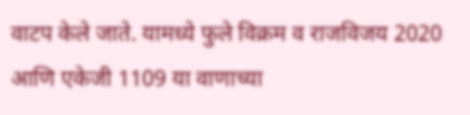वाटप केले जाते. यामध्ये फुले विक्रम व राजविजय 2020 आणि एकेजी 1109 या वाणाच्या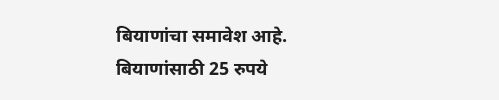बियाणांचा समावेश आहे. बियाणांसाठी 25 रुपये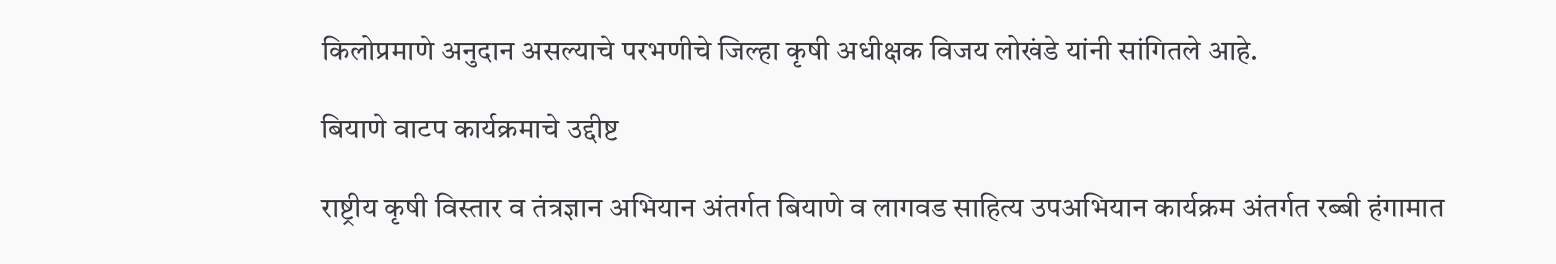किलोप्रमाणे अनुदान असल्याचे परभणीचे जिल्हा कृषी अधीक्षक विजय लोखंडे यांनी सांगितले आहे.

बियाणे वाटप कार्यक्रमाचे उद्दीष्ट

राष्ट्रीय कृषी विस्तार व तंत्रज्ञान अभियान अंतर्गत बियाणे व लागवड साहित्य उपअभियान कार्यक्रम अंतर्गत रब्बी हंगामात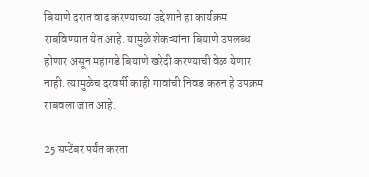बियाणे दरात वाढ करण्याच्या उद्देशाने हा कार्यक्रम राबविण्यात येत आहे. यामुळे शेकऱ्यांना बियाणे उपलब्ध होणार असून महागडे बियाणे खरेदी करण्याची वेळ येणार नाही. त्यामुळेच दरवर्षी काही गावांची निवड करुन हे उपक्रम राबवला जात आहे.

25 सप्टेंबर पर्यंत करता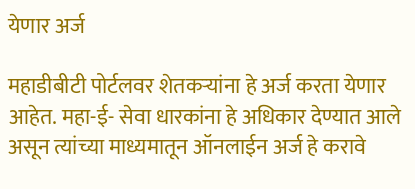येणार अर्ज

महाडीबीटी पोर्टलवर शेतकऱ्यांना हे अर्ज करता येणार आहेत. महा-ई- सेवा धारकांना हे अधिकार देण्यात आले असून त्यांच्या माध्यमातून ऑनलाईन अर्ज हे करावे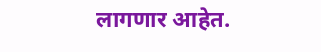लागणार आहेत.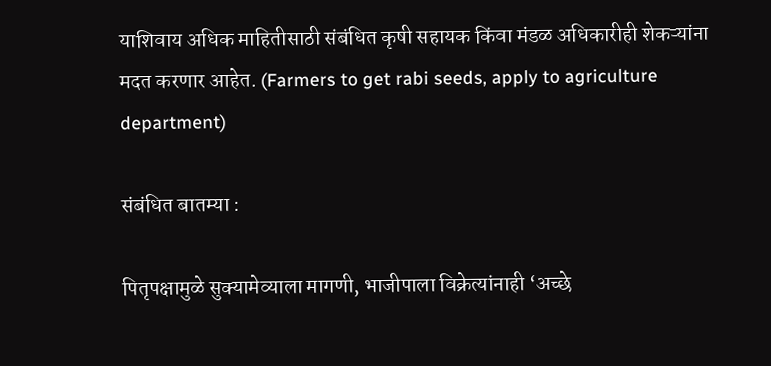याशिवाय अधिक माहितीसाठी संबंधित कृषी सहायक किंवा मंडळ अधिकारीही शेकऱ्यांना मदत करणार आहेत. (Farmers to get rabi seeds, apply to agriculture department)

संबंधित बातम्या :

पितृपक्षामुळे सुक्यामेव्याला मागणी, भाजीपाला विक्रेत्यांनाही ‘अच्छे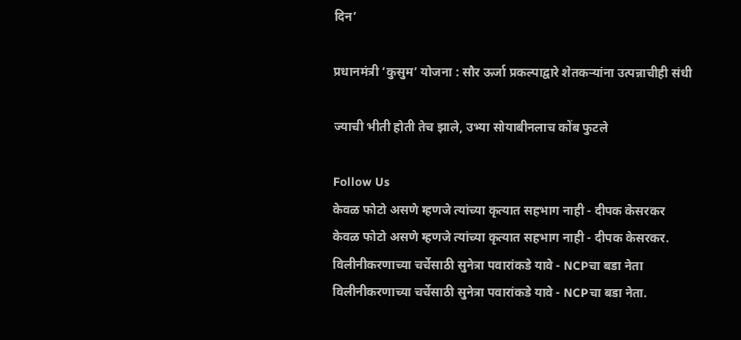दिन’

प्रधानमंत्री ‘कुसुम’ योजना : सौर ऊर्जा प्रकल्पाद्वारे शेतकऱ्यांना उत्पन्नाचीही संधी

ज्याची भीती होती तेच झाले, उभ्या सोयाबीनलाच कोंब फुटले

Follow Us
केवळ फोटो असणे म्हणजे त्यांच्या कृत्यात सहभाग नाही - दीपक केसरकर
केवळ फोटो असणे म्हणजे त्यांच्या कृत्यात सहभाग नाही - दीपक केसरकर.
विलीनीकरणाच्या चर्चेसाठी सुनेत्रा पवारांकडे यावे - NCPचा बडा नेता
विलीनीकरणाच्या चर्चेसाठी सुनेत्रा पवारांकडे यावे - NCPचा बडा नेता.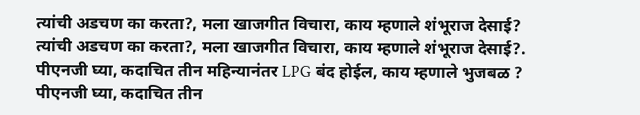त्यांची अडचण का करता?, मला खाजगीत विचारा, काय म्हणाले शंभूराज देसाई?
त्यांची अडचण का करता?, मला खाजगीत विचारा, काय म्हणाले शंभूराज देसाई?.
पीएनजी घ्या, कदाचित तीन महिन्यानंतर LPG बंद होईल, काय म्हणाले भुजबळ ?
पीएनजी घ्या, कदाचित तीन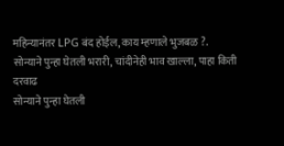महिन्यानंतर LPG बंद होईल, काय म्हणाले भुजबळ ?.
सोन्याने पुन्हा घेतली भरारी, चांदीनेही भाव खाल्ला, पाहा किती दरवाढ
सोन्याने पुन्हा घेतली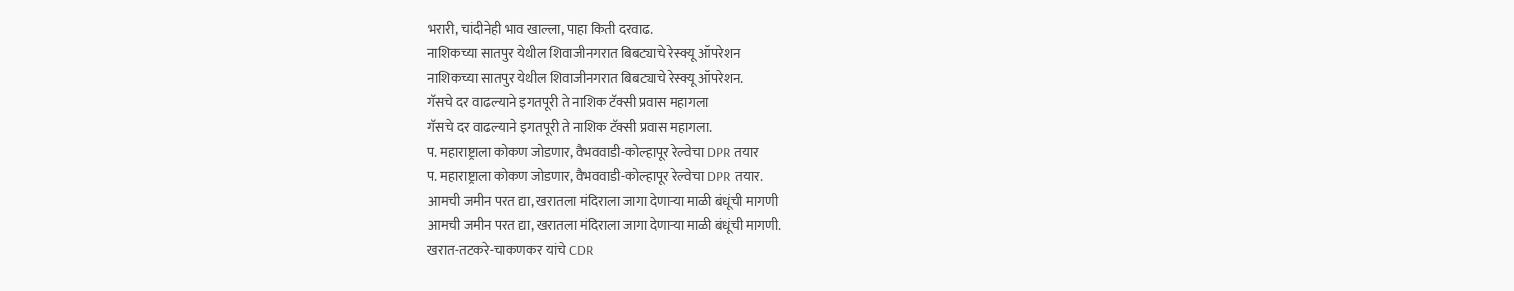भरारी, चांदीनेही भाव खाल्ला, पाहा किती दरवाढ.
नाशिकच्या सातपुर येथील शिवाजीनगरात बिबट्याचे रेस्क्यू ऑपरेशन
नाशिकच्या सातपुर येथील शिवाजीनगरात बिबट्याचे रेस्क्यू ऑपरेशन.
गॅसचे दर वाढल्याने इगतपूरी ते नाशिक टॅक्सी प्रवास महागला
गॅसचे दर वाढल्याने इगतपूरी ते नाशिक टॅक्सी प्रवास महागला.
प. महाराष्ट्राला कोकण जोडणार, वैभववाडी-कोल्हापूर रेल्वेचा DPR तयार
प. महाराष्ट्राला कोकण जोडणार, वैभववाडी-कोल्हापूर रेल्वेचा DPR तयार.
आमची जमीन परत द्या, खरातला मंदिराला जागा देणाऱ्या माळी बंधूंची मागणी
आमची जमीन परत द्या, खरातला मंदिराला जागा देणाऱ्या माळी बंधूंची मागणी.
खरात-तटकरे-चाकणकर यांचे CDR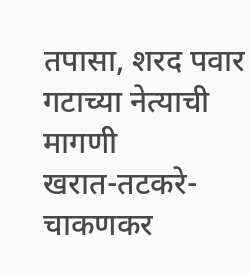तपासा, शरद पवार गटाच्या नेत्याची मागणी
खरात-तटकरे-चाकणकर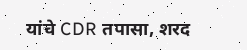यांचे CDR तपासा, शरद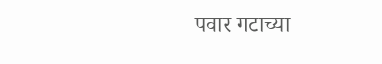पवार गटाच्या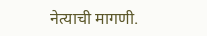नेत्याची मागणी.